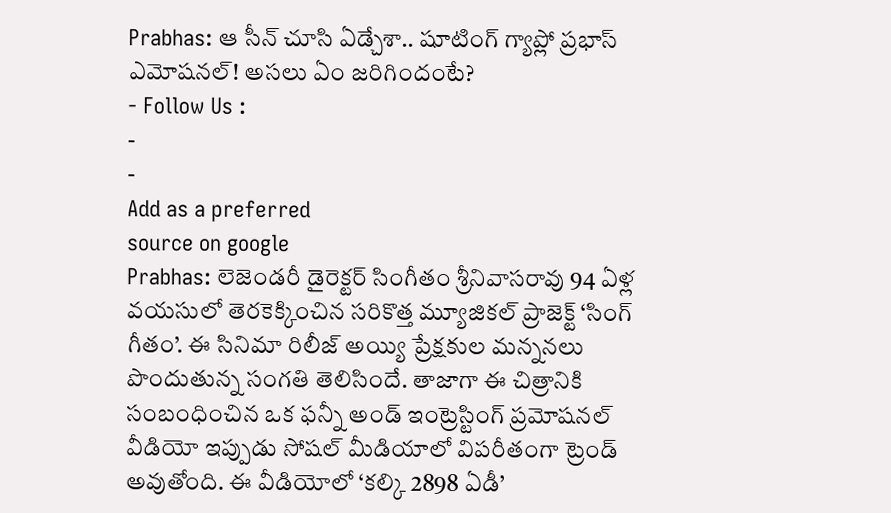Prabhas: ఆ సీన్ చూసి ఏడ్చేశా.. షూటింగ్ గ్యాప్లో ప్రభాస్ ఎమోషనల్! అసలు ఏం జరిగిందంటే?
- Follow Us :
-
-
Add as a preferred
source on google
Prabhas: లెజెండరీ డైరెక్టర్ సింగీతం శ్రీనివాసరావు 94 ఏళ్ల వయసులో తెరకెక్కించిన సరికొత్త మ్యూజికల్ ప్రాజెక్ట్ ‘సింగ్ గీతం’. ఈ సినిమా రిలీజ్ అయ్యి ప్రేక్షకుల మన్ననలు పొందుతున్న సంగతి తెలిసిందే. తాజాగా ఈ చిత్రానికి సంబంధించిన ఒక ఫన్నీ అండ్ ఇంట్రెస్టింగ్ ప్రమోషనల్ వీడియో ఇప్పుడు సోషల్ మీడియాలో విపరీతంగా ట్రెండ్ అవుతోంది. ఈ వీడియోలో ‘కల్కి 2898 ఏడీ’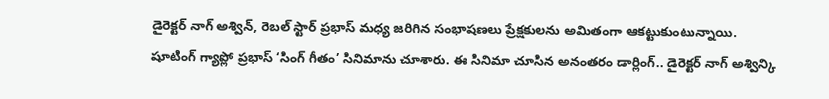డైరెక్టర్ నాగ్ అశ్విన్, రెబల్ స్టార్ ప్రభాస్ మధ్య జరిగిన సంభాషణలు ప్రేక్షకులను అమితంగా ఆకట్టుకుంటున్నాయి.
షూటింగ్ గ్యాప్లో ప్రభాస్ ‘సింగ్ గీతం’ సినిమాను చూశారు. ఈ సినిమా చూసిన అనంతరం డార్లింగ్.. డైరెక్టర్ నాగ్ అశ్విన్కి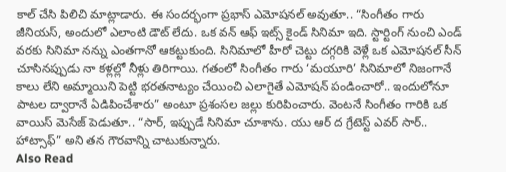కాల్ చేసి పిలిచి మాట్లాడారు. ఈ సందర్భంగా ప్రభాస్ ఎమోషనల్ అవుతూ.. “సింగీతం గారు జీనియస్, అందులో ఎలాంటి డౌట్ లేదు. ఒక వన్ ఆఫ్ ఇట్స్ కైండ్ సినిమా ఇది. స్టార్టింగ్ నుంచి ఎండ్ వరకు సినిమా నన్ను ఎంతగానో ఆకట్టుకుంది. సినిమాలో హీరో చెట్టు దగ్గరికి వెళ్లే ఒక ఎమోషనల్ సీన్ చూసినప్పుడు నా కళ్లల్లో నీళ్లు తిరిగాయి. గతంలో సింగీతం గారు ‘మయూరి’ సినిమాలో నిజంగానే కాలు లేని అమ్మాయిని పెట్టి భరతనాట్యం చేయించి ఎలాగైతే ఎమోషన్ పండించారో.. ఇందులోనూ పాటల ద్వారానే ఏడిపించేశారు” అంటూ ప్రశంసల జల్లు కురిపించారు. వెంటనే సింగీతం గారికి ఒక వాయిస్ మెసేజ్ పెడుతూ.. “సార్, ఇప్పుడే సినిమా చూశాను. యు ఆర్ ద గ్రేటెస్ట్ ఎవర్ సార్.. హాట్సాఫ్” అని తన గౌరవాన్ని చాటుకున్నారు.
Also Read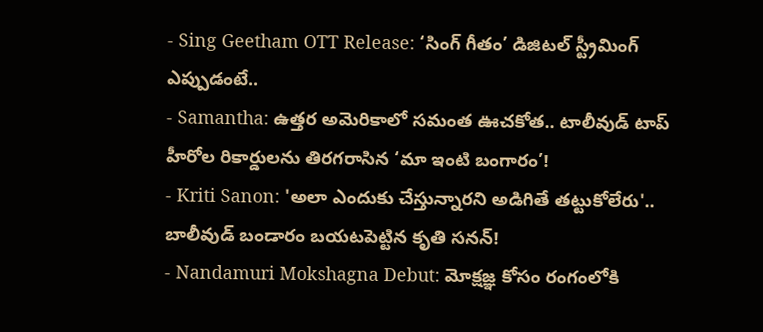- Sing Geetham OTT Release: ‘సింగ్ గీతం’ డిజిటల్ స్ట్రీమింగ్ ఎప్పుడంటే..
- Samantha: ఉత్తర అమెరికాలో సమంత ఊచకోత.. టాలీవుడ్ టాప్ హీరోల రికార్డులను తిరగరాసిన ‘మా ఇంటి బంగారం’!
- Kriti Sanon: 'అలా ఎందుకు చేస్తున్నారని అడిగితే తట్టుకోలేరు'.. బాలీవుడ్ బండారం బయటపెట్టిన కృతి సనన్!
- Nandamuri Mokshagna Debut: మోక్షజ్ఞ కోసం రంగంలోకి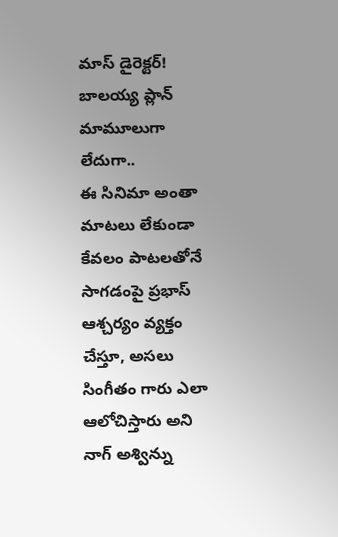మాస్ డైరెక్టర్! బాలయ్య ప్లాన్ మామూలుగా లేదుగా..
ఈ సినిమా అంతా మాటలు లేకుండా కేవలం పాటలతోనే సాగడంపై ప్రభాస్ ఆశ్చర్యం వ్యక్తం చేస్తూ, అసలు సింగీతం గారు ఎలా ఆలోచిస్తారు అని నాగ్ అశ్విన్ను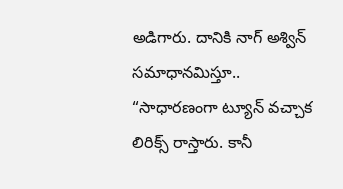అడిగారు. దానికి నాగ్ అశ్విన్ సమాధానమిస్తూ.. “సాధారణంగా ట్యూన్ వచ్చాక లిరిక్స్ రాస్తారు. కానీ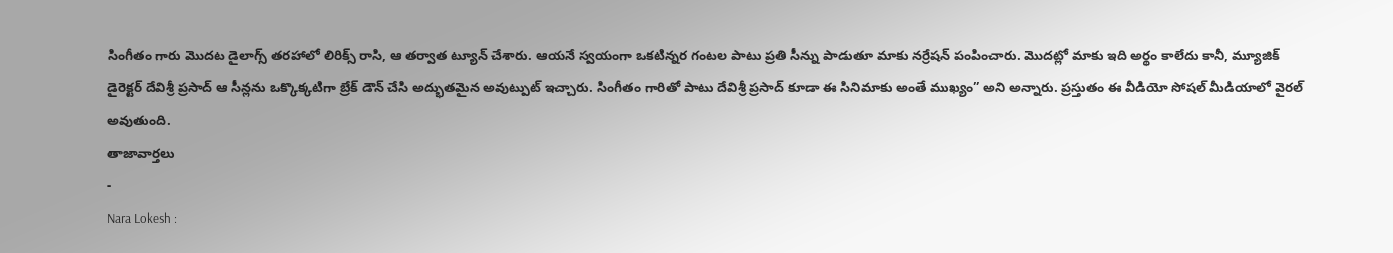సింగీతం గారు మొదట డైలాగ్స్ తరహాలో లిరిక్స్ రాసి, ఆ తర్వాత ట్యూన్ చేశారు. ఆయనే స్వయంగా ఒకటిన్నర గంటల పాటు ప్రతి సీన్ను పాడుతూ మాకు నర్రేషన్ పంపించారు. మొదట్లో మాకు ఇది అర్థం కాలేదు కానీ, మ్యూజిక్ డైరెక్టర్ దేవిశ్రీ ప్రసాద్ ఆ సీన్లను ఒక్కొక్కటిగా బ్రేక్ డౌన్ చేసి అద్భుతమైన అవుట్పుట్ ఇచ్చారు. సింగీతం గారితో పాటు దేవిశ్రీ ప్రసాద్ కూడా ఈ సినిమాకు అంతే ముఖ్యం” అని అన్నారు. ప్రస్తుతం ఈ వీడియో సోషల్ మీడియాలో వైరల్ అవుతుంది.
తాజావార్తలు
-
Nara Lokesh :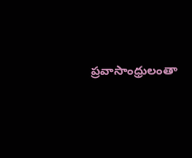ప్రవాసాంధ్రులంతా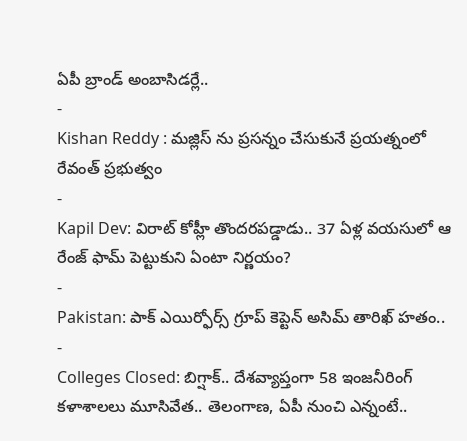ఏపీ బ్రాండ్ అంబాసిడర్లే..
-
Kishan Reddy : మజ్లిస్ ను ప్రసన్నం చేసుకునే ప్రయత్నంలో రేవంత్ ప్రభుత్వం
-
Kapil Dev: విరాట్ కోహ్లీ తొందరపడ్డాడు.. 37 ఏళ్ల వయసులో ఆ రేంజ్ ఫామ్ పెట్టుకుని ఏంటా నిర్ణయం?
-
Pakistan: పాక్ ఎయిర్ఫోర్స్ గ్రూప్ కెప్టెన్ అసిమ్ తారిఖ్ హతం..
-
Colleges Closed: బిగ్షాక్.. దేశవ్యాప్తంగా 58 ఇంజనీరింగ్ కళాశాలలు మూసివేత.. తెలంగాణ, ఏపీ నుంచి ఎన్నంటే..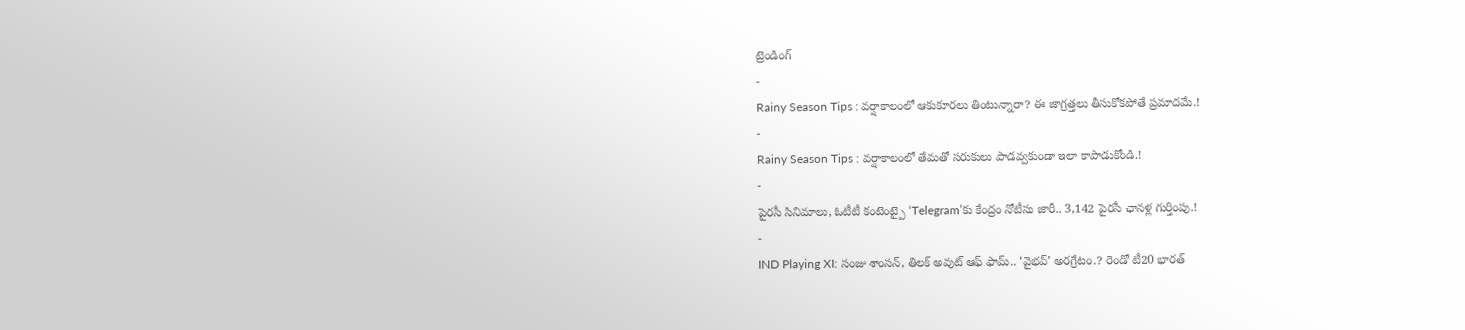ట్రెండింగ్
-
Rainy Season Tips : వర్షాకాలంలో ఆకుకూరలు తింటున్నారా? ఈ జాగ్రత్తలు తీసుకోకపోతే ప్రమాదమే.!
-
Rainy Season Tips : వర్షాకాలంలో తేమతో సరుకులు పాడవ్వకుండా ఇలా కాపాడుకోండి.!
-
పైరసీ సినిమాలు, ఓటీటీ కంటెంట్పై ‘Telegram’కు కేంద్రం నోటీసు జారీ.. 3,142 పైరసీ ఛానళ్ల గుర్తింపు.!
-
IND Playing XI: సంజు శాంసన్, తిలక్ అవుట్ ఆఫ్ ఫామ్.. ‘వైభవ్’ అరగ్రేటం.? రెండో టీ20 భారత్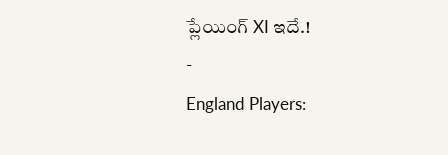ప్లేయింగ్ XI ఇదే.!
-
England Players: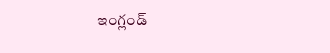ఇంగ్లండ్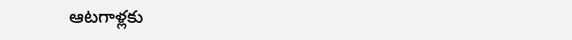ఆటగాళ్లకు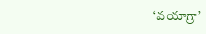‘వయాగ్రా’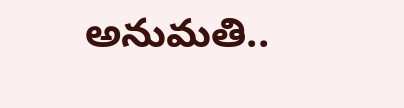అనుమతి..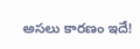అసలు కారణం ఇదే!